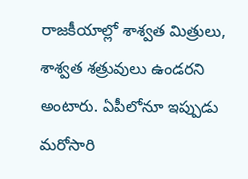రాజకీయాల్లో శాశ్వత మిత్రులు, శాశ్వత శత్రువులు ఉండరని అంటారు. ఏపీలోనూ ఇప్పుడు మరోసారి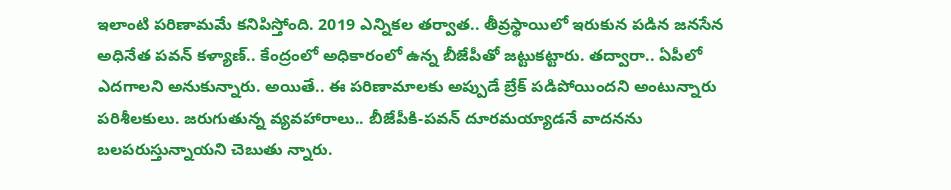ఇలాంటి పరిణామమే కనిపిస్తోంది. 2019 ఎన్నికల తర్వాత.. తీవ్రస్థాయిలో ఇరుకున పడిన జనసేన అధినేత పవన్ కళ్యాణ్.. కేంద్రంలో అధికారంలో ఉన్న బీజేపీతో జట్టుకట్టారు. తద్వారా.. ఏపీలో ఎదగాలని అనుకున్నారు. అయితే.. ఈ పరిణామాలకు అప్పుడే బ్రేక్ పడిపోయిందని అంటున్నారు పరిశీలకులు. జరుగుతున్న వ్యవహారాలు.. బీజేపీకి-పవన్ దూరమయ్యాడనే వాదనను బలపరుస్తున్నాయని చెబుతు న్నారు.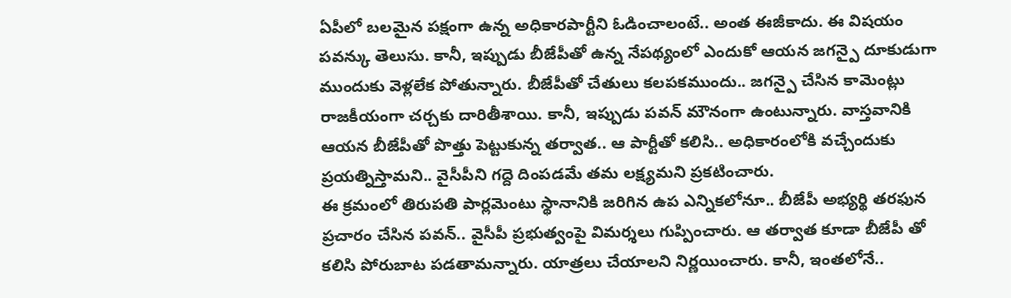ఏపీలో బలమైన పక్షంగా ఉన్న అధికారపార్టీని ఓడించాలంటే.. అంత ఈజీకాదు. ఈ విషయం పవన్కు తెలుసు. కానీ, ఇప్పుడు బీజేపీతో ఉన్న నేపథ్యంలో ఎందుకో ఆయన జగన్పై దూకుడుగా ముందుకు వెళ్లలేక పోతున్నారు. బీజేపీతో చేతులు కలపకముందు.. జగన్పై చేసిన కామెంట్లు రాజకీయంగా చర్చకు దారితీశాయి. కానీ, ఇప్పుడు పవన్ మౌనంగా ఉంటున్నారు. వాస్తవానికి ఆయన బీజేపీతో పొత్తు పెట్టుకున్న తర్వాత.. ఆ పార్టీతో కలిసి.. అధికారంలోకి వచ్చేందుకు ప్రయత్నిస్తామని.. వైసీపీని గద్దె దింపడమే తమ లక్ష్యమని ప్రకటించారు.
ఈ క్రమంలో తిరుపతి పార్లమెంటు స్థానానికి జరిగిన ఉప ఎన్నికలోనూ.. బీజేపీ అభ్యర్థి తరఫున ప్రచారం చేసిన పవన్.. వైసీపీ ప్రభుత్వంపై విమర్శలు గుప్పించారు. ఆ తర్వాత కూడా బీజేపీ తో కలిసి పోరుబాట పడతామన్నారు. యాత్రలు చేయాలని నిర్ణయించారు. కానీ, ఇంతలోనే..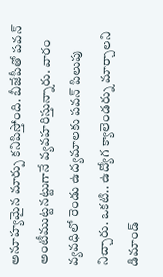అనూహ్యమైన మార్పు కనిపిస్తోంది. బీజేపీతో పవన్ అంటీముట్టనట్టుగానే వ్యవహరిస్తున్నారు. వారం వ్యవధిలో రెండు ఉద్యమాలకు పవన్ పిలుపు నిచ్చారు. ఒకటి.. ఉద్యోగ క్యాలెండర్ను మార్చాలని డిమాండ్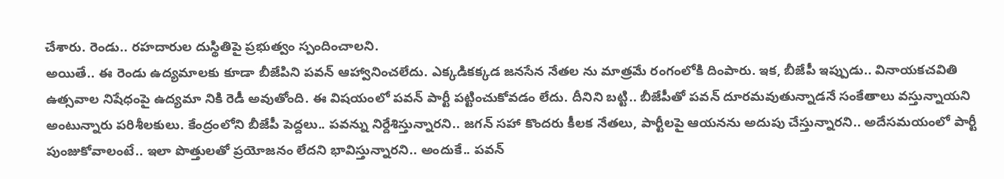చేశారు. రెండు.. రహదారుల దుస్థితిపై ప్రభుత్వం స్పందించాలని.
అయితే.. ఈ రెండు ఉద్యమాలకు కూడా బీజేపిని పవన్ ఆహ్వానించలేదు. ఎక్కడికక్కడ జనసేన నేతల ను మాత్రమే రంగంలోకి దింపారు. ఇక, బీజేపీ ఇప్పుడు.. వినాయకచవితి ఉత్సవాల నిషేధంపై ఉద్యమా నికి రెడీ అవుతోంది. ఈ విషయంలో పవన్ పార్టీ పట్టించుకోవడం లేదు. దీనిని బట్టి.. బీజేపీతో పవన్ దూరమవుతున్నాడనే సంకేతాలు వస్తున్నాయని అంటున్నారు పరిశీలకులు. కేంద్రంలోని బీజేపీ పెద్దలు.. పవన్ను నిర్దేశిస్తున్నారని.. జగన్ సహా కొందరు కీలక నేతలు, పార్టీలపై ఆయనను అదుపు చేస్తున్నారని.. అదేసమయంలో పార్టీ పుంజుకోవాలంటే.. ఇలా పొత్తులతో ప్రయోజనం లేదని భావిస్తున్నారని.. అందుకే.. పవన్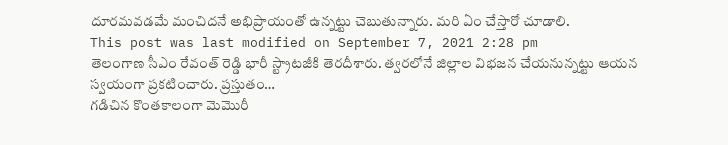దూరమవడమే మంచిదనే అభిప్రాయంతో ఉన్నట్టు చెబుతున్నారు. మరి ఏం చేస్తారో చూడాలి.
This post was last modified on September 7, 2021 2:28 pm
తెలంగాణ సీఎం రేవంత్ రెడ్డి భారీ స్ట్రాటజీకి తెరదీశారు. త్వరలోనే జిల్లాల విభజన చేయనున్నట్టు ఆయన స్వయంగా ప్రకటించారు. ప్రస్తుతం…
గడిచిన కొంతకాలంగా మెమొరీ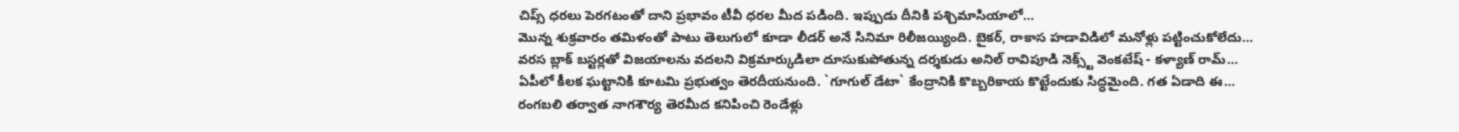చిప్స్ ధరలు పెరగటంతో దాని ప్రభావం టీవీ ధరల మీద పడింది. ఇప్పుడు దీనికి పశ్చిమాసియాలో…
మొన్న శుక్రవారం తమిళంతో పాటు తెలుగులో కూడా లీడర్ అనే సినిమా రిలీజయ్యింది. బైకర్, రాకాస హడావిడిలో మనోళ్లు పట్టించుకోలేదు…
వరస బ్లాక్ బస్టర్లతో విజయాలను వదలని విక్రమార్కుడిలా దూసుకుపోతున్న దర్శకుడు అనిల్ రావిపూడి నెక్స్ట్ వెంకటేష్ - కళ్యాణ్ రామ్…
ఏపీలో కీలక ఘట్టానికి కూటమి ప్రభుత్వం తెరదీయనుంది. `గూగుల్ డేటా` కేంద్రానికి కొబ్బరికాయ కొట్టేందుకు సిద్ధమైంది. గత ఏడాది ఈ…
రంగబలి తర్వాత నాగశౌర్య తెరమీద కనిపించి రెండేళ్లు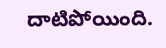దాటిపోయింది.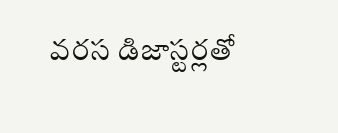వరస డిజాస్టర్లతో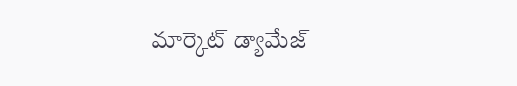మార్కెట్ డ్యామేజ్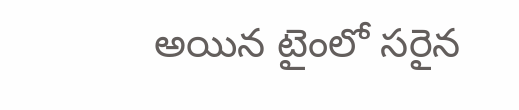అయిన టైంలో సరైన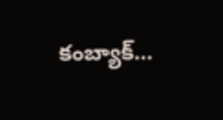కంబ్యాక్…